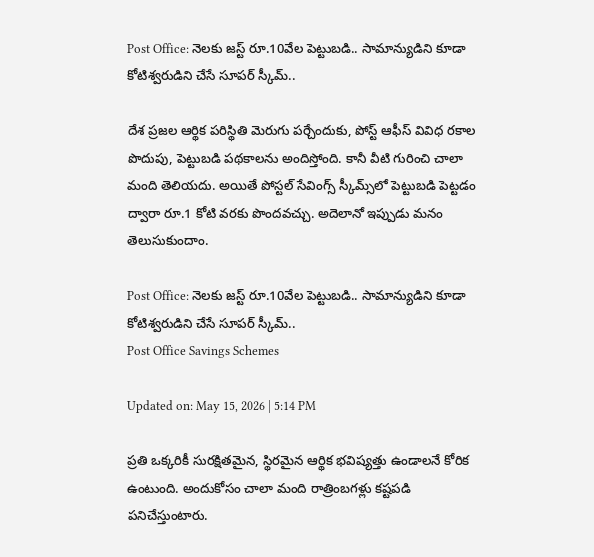Post Office: నెలకు జస్ట్‌ రూ.10వేల పెట్టుబడి.. సామాన్యుడిని కూడా కోటిశ్వరుడిని చేసే సూపర్ స్కీమ్..

దేశ ప్రజల ఆర్థిక పరిస్థితి మెరుగు పర్చేందుకు, పోస్ట్‌ ఆఫీస్ వివిధ రకాల పొదుపు, పెట్టుబడి పథకాలను అందిస్తోంది. కానీ వీటి గురించి చాలా మంది తెలియదు. అయితే పోస్టల్ సేవింగ్స్ స్కీమ్స్‌లో పెట్టుబడి పెట్టడం ద్వారా రూ.1 కోటి వరకు పొందవచ్చు. అదెలానో ఇప్పుడు మనం తెలుసుకుందాం.

Post Office: నెలకు జస్ట్‌ రూ.10వేల పెట్టుబడి.. సామాన్యుడిని కూడా కోటిశ్వరుడిని చేసే సూపర్ స్కీమ్..
Post Office Savings Schemes

Updated on: May 15, 2026 | 5:14 PM

ప్రతి ఒక్కరికీ సురక్షితమైన, స్థిరమైన ఆర్థిక భవిష్యత్తు ఉండాలనే కోరిక ఉంటుంది. అందుకోసం చాలా మంది రాత్రింబగళ్లు కష్టపడి పనిచేస్తుంటారు.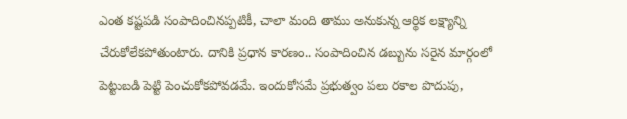ఎంత కష్టపడి సంపాదించినప్పటికీ, చాలా మంది తాము అనుకున్న ఆర్థిక లక్ష్యాన్ని చేరుకోలేకపోతుంటారు. దానికి ప్రధాన కారణం.. సంపాదించిన డబ్బును సరైన మార్గంలో పెట్టుబడి పెట్టి పెంచుకోకపోవడమే. ఇందుకోసమే ప్రభుత్వం పలు రకాల పొదుపు,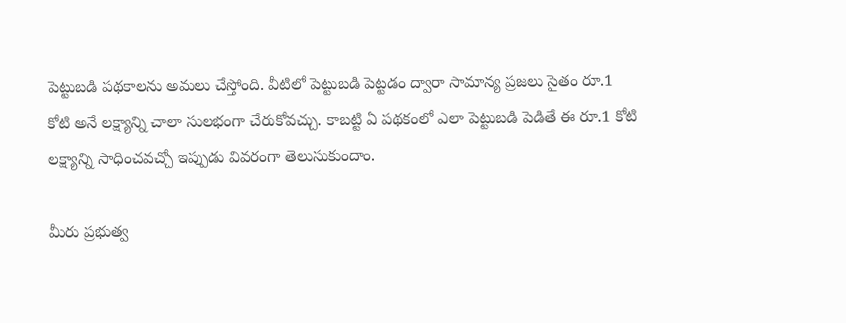పెట్టుబడి పథకాలను అమలు చేస్తోంది. వీటిలో పెట్టుబడి పెట్టడం ద్వారా సామాన్య ప్రజలు సైతం రూ.1 కోటి అనే లక్ష్యాన్ని చాలా సులభంగా చేరుకోవచ్చు. కాబట్టి ఏ పథకంలో ఎలా పెట్టుబడి పెడితే ఈ రూ.1 కోటి లక్ష్యాన్ని సాధించవచ్చో ఇప్పుడు వివరంగా తెలుసుకుందాం.

మీరు ప్రభుత్వ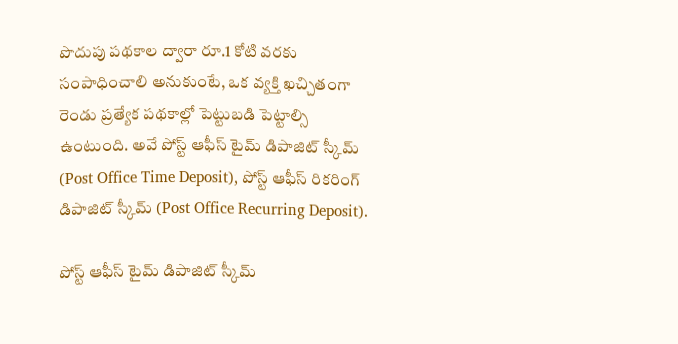పొదుపు పథకాల ద్వారా రూ.1 కోటి వరకు సంపాధించాలి అనుకుంటే, ఒక వ్యక్తి ఖచ్చితంగా రెండు ప్రత్యేక పథకాల్లో పెట్టుబడి పెట్టాల్సి ఉంటుంది. అవే పోస్ట్ ఆఫీస్ టైమ్ డిపాజిట్ స్కీమ్ (Post Office Time Deposit), పోస్ట్ ఆఫీస్ రికరింగ్ డిపాజిట్ స్కీమ్ (Post Office Recurring Deposit).

పోస్ట్ ఆఫీస్ టైమ్ డిపాజిట్ స్కీమ్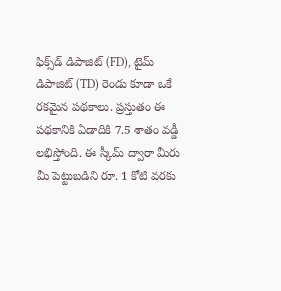ఫిక్స్‌డ్ డిపాజిట్ (FD), టైమ్ డిపాజిట్ (TD) రెండు కూడా ఒకే రకమైన పథకాలు. ప్రస్తుతం ఈ పథకానికి ఏడాదికి 7.5 శాతం వడ్డీ లభిస్తోంది. ఈ స్కీమ్‌ ద్వారా మీరు మీ పెట్టుబడిని రూ. 1 కోటి వరకు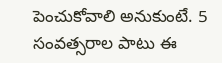పెంచుకోవాలి అనుకుంటే. 5 సంవత్సరాల పాటు ఈ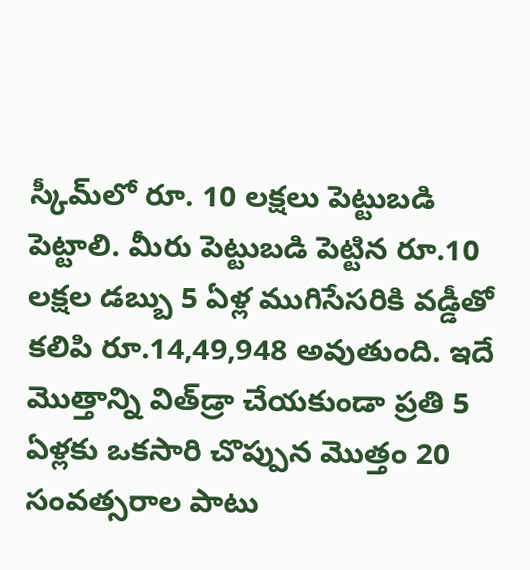స్కీమ్‌లో రూ. 10 లక్షలు పెట్టుబడి పెట్టాలి. మీరు పెట్టుబడి పెట్టిన రూ.10 లక్షల డబ్బు 5 ఏళ్ల ముగిసేసరికి వడ్డీతో కలిపి రూ.14,49,948 అవుతుంది. ఇదే మొత్తాన్ని విత్‌డ్రా చేయకుండా ప్రతి 5 ఏళ్లకు ఒకసారి చొప్పున మొత్తం 20 సంవత్సరాల పాటు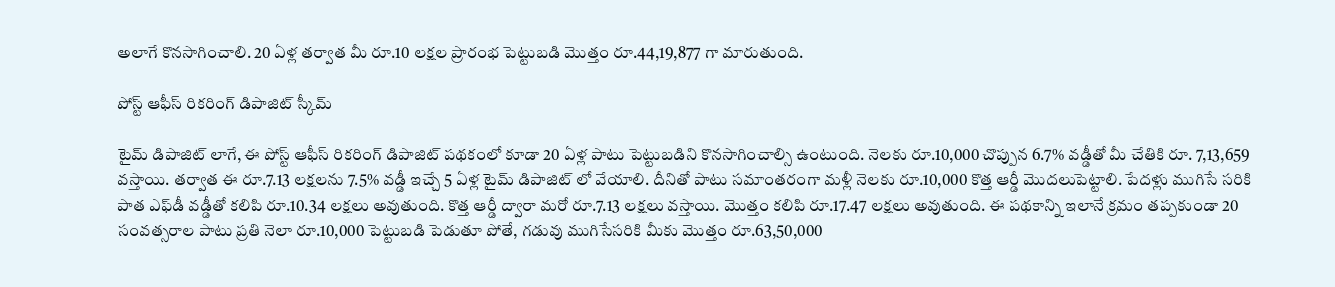అలాగే కొనసాగించాలి. 20 ఏళ్ల తర్వాత మీ రూ.10 లక్షల ప్రారంభ పెట్టుబడి మొత్తం రూ.44,19,877 గా మారుతుంది.

పోస్ట్ ఆఫీస్ రికరింగ్ డిపాజిట్ స్కీమ్

టైమ్ డిపాజిట్ లాగే, ఈ పోస్ట్ ఆఫీస్ రికరింగ్ డిపాజిట్ పథకంలో కూడా 20 ఏళ్ల పాటు పెట్టుబడిని కొనసాగించాల్సి ఉంటుంది. నెలకు రూ.10,000 చొప్పున 6.7% వడ్డీతో మీ చేతికి రూ. 7,13,659 వస్తాయి. తర్వాత ఈ రూ.7.13 లక్షలను 7.5% వడ్డీ ఇచ్చే 5 ఏళ్ల టైమ్ డిపాజిట్ లో వేయాలి. దీనితో పాటు సమాంతరంగా మళ్లీ నెలకు రూ.10,000 కొత్త ఆర్డీ మొదలుపెట్టాలి. పేదళ్లు ముగిసే సరికి పాత ఎఫ్‌డీ వడ్డీతో కలిపి రూ.10.34 లక్షలు అవుతుంది. కొత్త ఆర్డీ ద్వారా మరో రూ.7.13 లక్షలు వస్తాయి. మొత్తం కలిపి రూ.17.47 లక్షలు అవుతుంది. ఈ పథకాన్ని ఇలానే క్రమం తప్పకుండా 20 సంవత్సరాల పాటు ప్రతి నెలా రూ.10,000 పెట్టుబడి పెడుతూ పోతే, గడువు ముగిసేసరికి మీకు మొత్తం రూ.63,50,000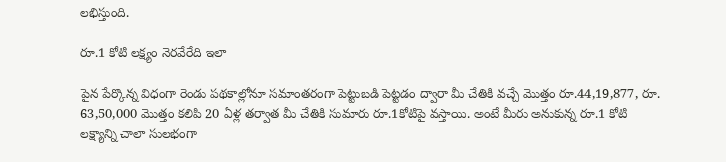లభిస్తుంది.

రూ.1 కోటి లక్ష్యం నెరవేరేది ఇలా

పైన పేర్కొన్న విధంగా రెండు పథకాల్లోనూ సమాంతరంగా పెట్టుబడి పెట్టడం ద్వారా మీ చేతికి వచ్చే మొత్తం రూ.44,19,877, రూ. 63,50,000 మొత్తం కలిపి 20 ఏళ్ల తర్వాత మీ చేతికి సుమారు రూ.1కోటిపై వస్తాయి. అంటే మీరు అనుకున్న రూ.1 కోటి లక్ష్యాన్ని చాలా సులభంగా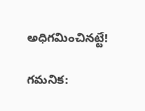అధిగమించినట్టే!

గమనిక: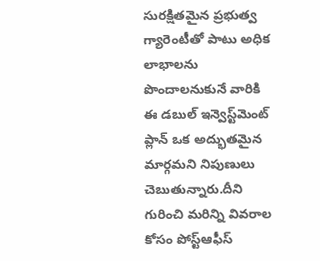సురక్షితమైన ప్రభుత్వ గ్యారెంటీతో పాటు అధిక లాభాలను పొందాలనుకునే వారికి ఈ డబుల్ ఇన్వెస్ట్‌మెంట్ ప్లాన్ ఒక అద్భుతమైన మార్గమని నిపుణులు చెబుతున్నారు.దీని గురించి మరిన్ని వివరాల కోసం పోస్ట్‌ఆఫీస్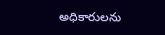అధికారులను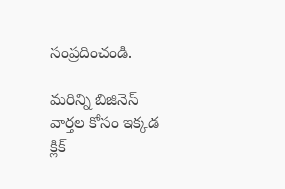సంప్రదించండి.

మరిన్ని బిజినెస్ వార్తల కోసం ఇక్కడ క్లిక్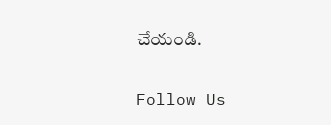చేయండి.

Follow Us